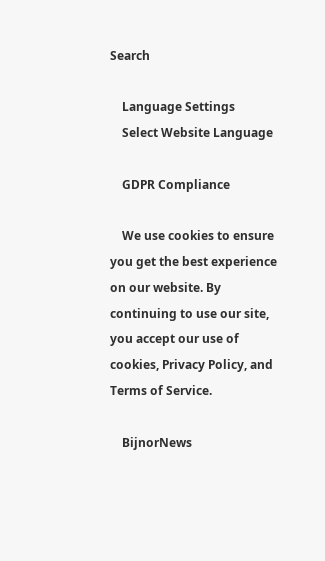Search

    Language Settings
    Select Website Language

    GDPR Compliance

    We use cookies to ensure you get the best experience on our website. By continuing to use our site, you accept our use of cookies, Privacy Policy, and Terms of Service.

    BijnorNews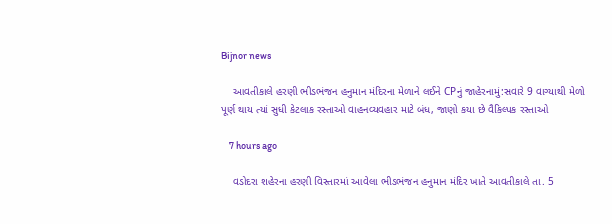Bijnor news

    આવતીકાલે હરણી ભીડભંજન હનુમાન મંદિરના મેળાને લઈને CPનું જાહેરનામું:સવારે 9 વાગ્યાથી મેળો પૂર્ણ થાય ત્યાં સુધી કેટલાક રસ્તાઓ વાહનવ્યવહાર માટે બંધ, જાણો કયા છે વૈકિલ્પક રસ્તાઓ

    7 hours ago

    વડોદરા શહેરના હરણી વિસ્તારમાં આવેલા ભીડભંજન હનુમાન મંદિર ખાતે આવતીકાલે તા. 5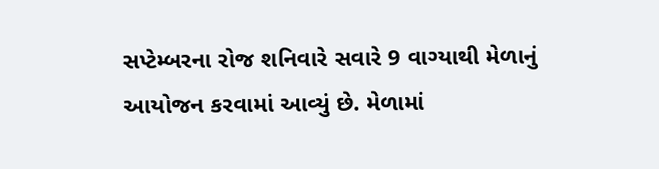સપ્ટેમ્બરના રોજ શનિવારે સવારે 9 વાગ્યાથી મેળાનું આયોજન કરવામાં આવ્યું છે. મેળામાં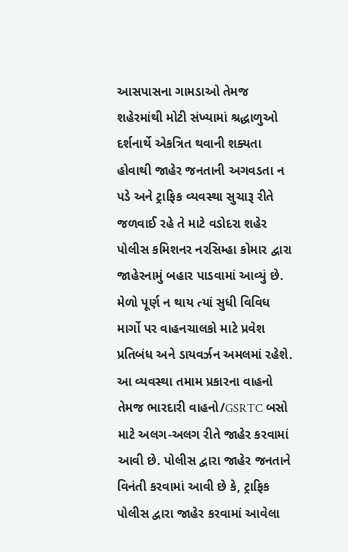આસપાસના ગામડાઓ તેમજ શહેરમાંથી મોટી સંખ્યામાં શ્રદ્ધાળુઓ દર્શનાર્થે એકત્રિત થવાની શક્યતા હોવાથી જાહેર જનતાની અગવડતા ન પડે અને ટ્રાફિક વ્યવસ્થા સુચારૂ રીતે જળવાઈ રહે તે માટે વડોદરા શહેર પોલીસ કમિશનર નરસિમ્હા કોમાર દ્વારા જાહેરનામું બહાર પાડવામાં આવ્યું છે. મેળો પૂર્ણ ન થાય ત્યાં સુધી વિવિધ માર્ગો પર વાહનચાલકો માટે પ્રવેશ પ્રતિબંધ અને ડાયવર્ઝન અમલમાં રહેશે. આ વ્યવસ્થા તમામ પ્રકારના વાહનો તેમજ ભારદારી વાહનો/GSRTC બસો માટે અલગ-અલગ રીતે જાહેર કરવામાં આવી છે. પોલીસ દ્વારા જાહેર જનતાને વિનંતી કરવામાં આવી છે કે, ટ્રાફિક પોલીસ દ્વારા જાહેર કરવામાં આવેલા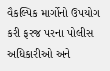વૈકલ્પિક માર્ગોનો ઉપયોગ કરી ફરજ પરના પોલીસ અધિકારીઓ અને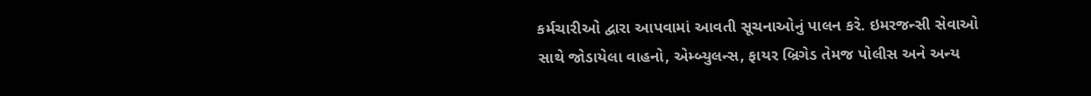કર્મચારીઓ દ્વારા આપવામાં આવતી સૂચનાઓનું પાલન કરે. ઇમરજન્સી સેવાઓ સાથે જોડાયેલા વાહનો, એમ્બ્યુલન્સ, ફાયર બ્રિગેડ તેમજ પોલીસ અને અન્ય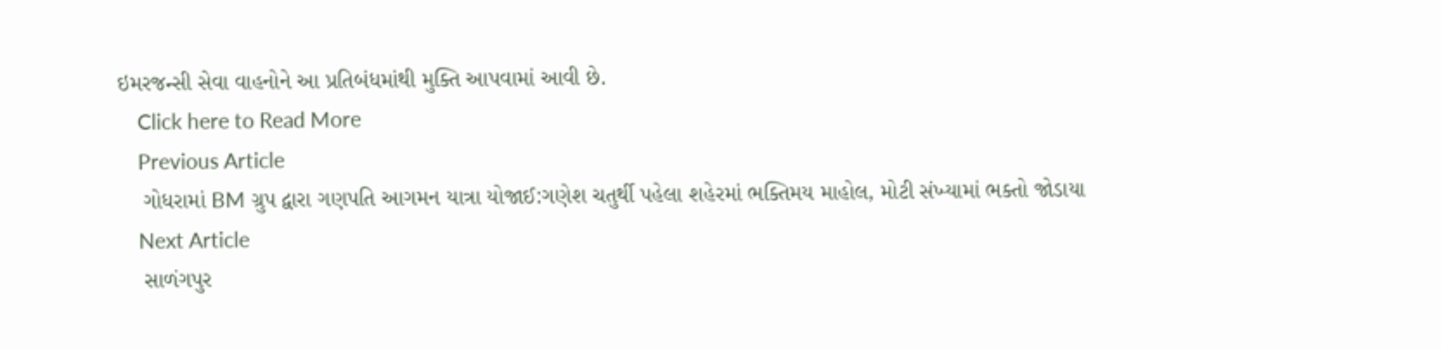ઇમરજન્સી સેવા વાહનોને આ પ્રતિબંધમાંથી મુક્તિ આપવામાં આવી છે.
    Click here to Read More
    Previous Article
    ગોધરામાં BM ગ્રુપ દ્વારા ગણપતિ આગમન યાત્રા યોજાઈ:ગણેશ ચતુર્થી પહેલા શહેરમાં ભક્તિમય માહોલ, મોટી સંખ્યામાં ભક્તો જોડાયા
    Next Article
    સાળંગપુર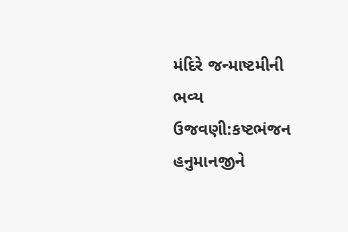મંદિરે જન્માષ્ટમીની ભવ્ય ઉજવણી:કષ્ટભંજન હનુમાનજીને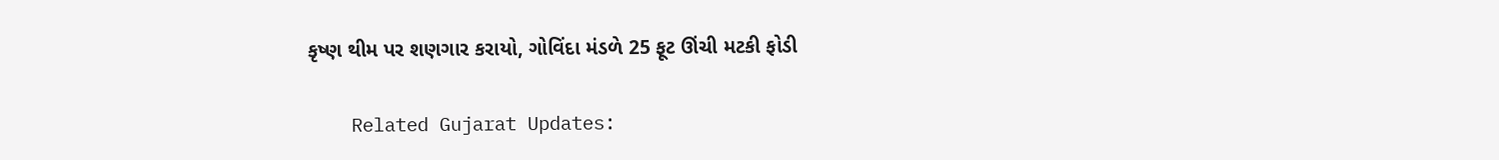કૃષ્ણ થીમ પર શણગાર કરાયો, ગોવિંદા મંડળે 25 ફૂટ ઊંચી મટકી ફોડી

    Related Gujarat Updates: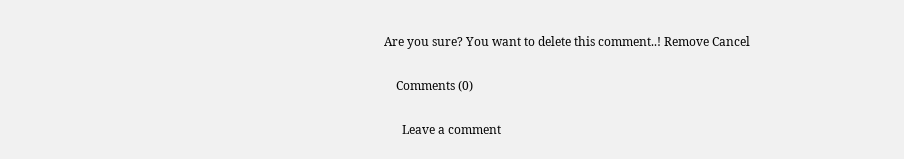Are you sure? You want to delete this comment..! Remove Cancel

    Comments (0)

      Leave a comment